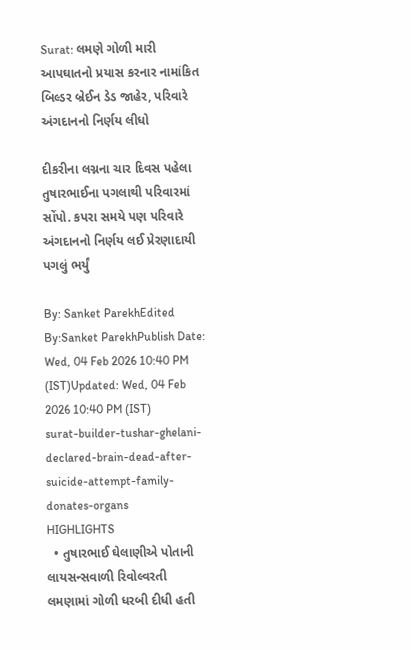Surat: લમણે ગોળી મારી આપઘાતનો પ્રયાસ કરનાર નામાંકિત બિલ્ડર બ્રેઈન ડેડ જાહેર, પરિવારે અંગદાનનો નિર્ણય લીધો

દીકરીના લગ્નના ચાર દિવસ પહેલા તુષારભાઈના પગલાથી પરિવારમાં સોંપો. કપરા સમયે પણ પરિવારે અંગદાનનો નિર્ણય લઈ પ્રેરણાદાયી પગલું ભર્યું

By: Sanket ParekhEdited By:Sanket ParekhPublish Date: Wed, 04 Feb 2026 10:40 PM (IST)Updated: Wed, 04 Feb 2026 10:40 PM (IST)
surat-builder-tushar-ghelani-declared-brain-dead-after-suicide-attempt-family-donates-organs
HIGHLIGHTS
  • તુષારભાઈ ઘેલાણીએ પોતાની લાયસન્સવાળી રિવોલ્વરતી લમણામાં ગોળી ધરબી દીધી હતી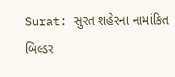Surat: સુરત શહેરના નામાંકિત બિલ્ડર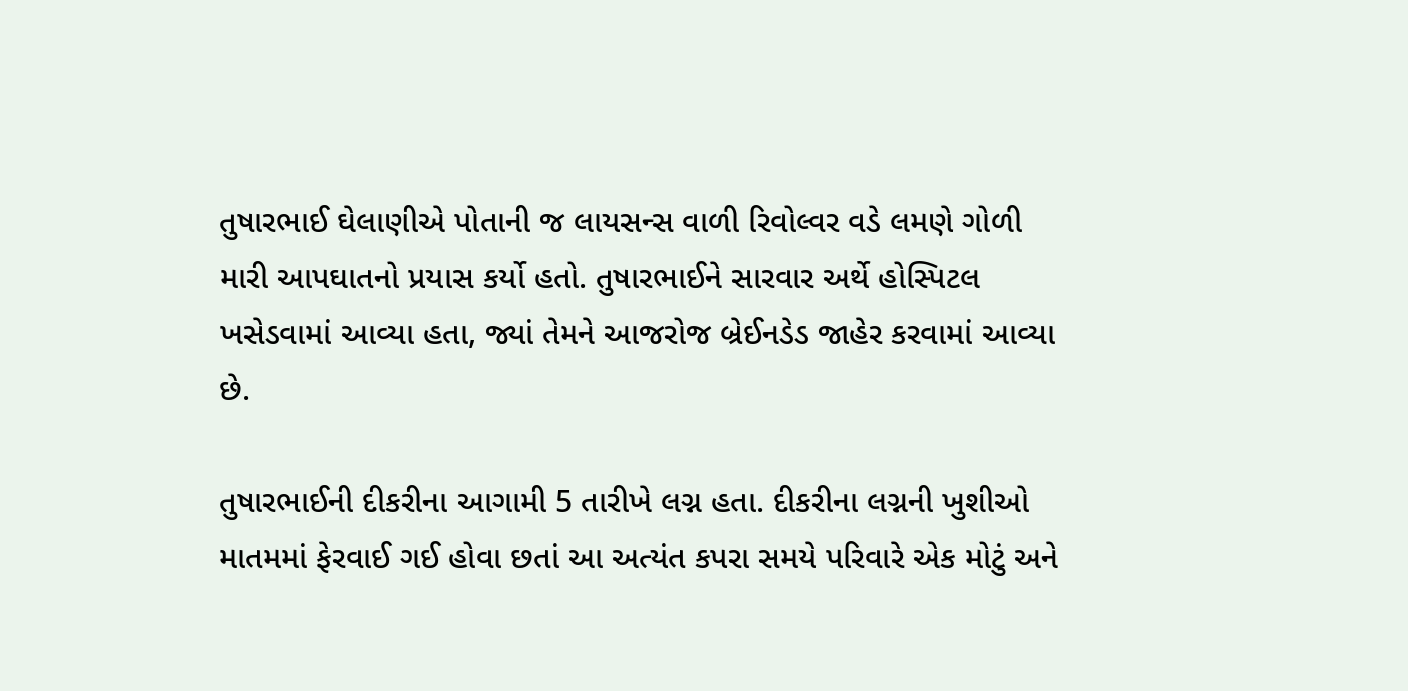તુષારભાઈ ઘેલાણીએ પોતાની જ લાયસન્સ વાળી રિવોલ્વર વડે લમણે ગોળી મારી આપઘાતનો પ્રયાસ કર્યો હતો. તુષારભાઈને સારવાર અર્થે હોસ્પિટલ ખસેડવામાં આવ્યા હતા, જ્યાં તેમને આજરોજ બ્રેઈનડેડ જાહેર કરવામાં આવ્યા છે.

તુષારભાઈની દીકરીના આગામી 5 તારીખે લગ્ન હતા. દીકરીના લગ્નની ખુશીઓ માતમમાં ફેરવાઈ ગઈ હોવા છતાં આ અત્યંત કપરા સમયે પરિવારે એક મોટું અને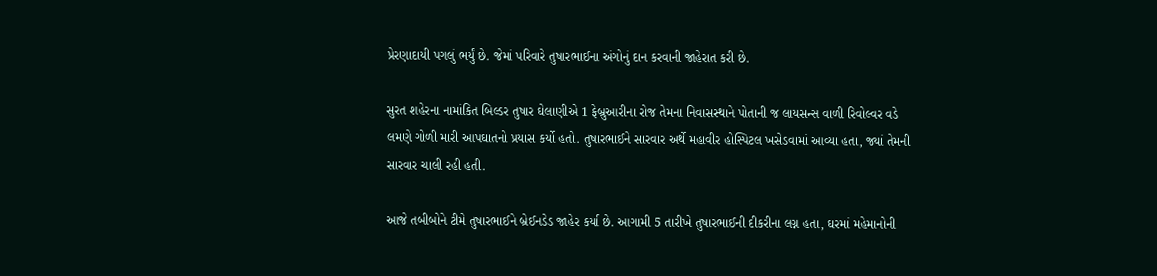પ્રેરણાદાયી પગલું ભર્યું છે. જેમાં પરિવારે તુષારભાઈના અંગોનું દાન કરવાની જાહેરાત કરી છે.

સુરત શહેરના નામાંકિત બિલ્ડર તુષાર ઘેલાણીએ 1 ફેબ્રુઆરીના રોજ તેમના નિવાસસ્થાને પોતાની જ લાયસન્સ વાળી રિવોલ્વર વડે લમણે ગોળી મારી આપઘાતનો પ્રયાસ કર્યો હતો. તુષારભાઈને સારવાર અર્થે મહાવીર હોસ્પિટલ ખસેડવામાં આવ્યા હતા, જ્યાં તેમની સારવાર ચાલી રહી હતી.

આજે તબીબોને ટીમે તુષારભાઈને બ્રેઈનડેડ જાહેર કર્યા છે. આગામી 5 તારીખે તુષારભાઈની દીકરીના લગ્ન હતા, ઘરમાં મહેમાનોની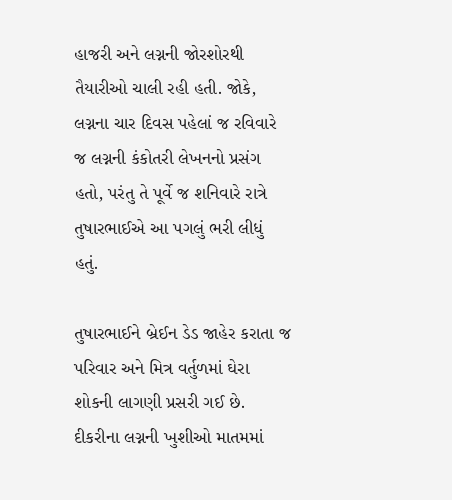હાજરી અને લગ્નની જોરશોરથી તૈયારીઓ ચાલી રહી હતી. જોકે, લગ્નના ચાર દિવસ પહેલાં જ રવિવારે જ લગ્નની કંકોતરી લેખનનો પ્રસંગ હતો, પરંતુ તે પૂર્વે જ શનિવારે રાત્રે તુષારભાઈએ આ પગલું ભરી લીધું હતું.

તુષારભાઈને બ્રેઈન ડેડ જાહેર કરાતા જ પરિવાર અને મિત્ર વર્તુળમાં ઘેરા શોકની લાગણી પ્રસરી ગઈ છે. દીકરીના લગ્નની ખુશીઓ માતમમાં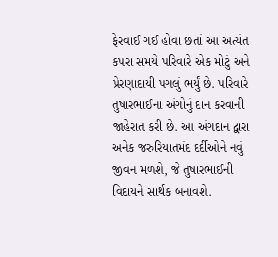ફેરવાઈ ગઈ હોવા છતાં આ અત્યંત કપરા સમયે પરિવારે એક મોટું અને પ્રેરણાદાયી પગલું ભર્યું છે. પરિવારે તુષારભાઈના અંગોનું દાન કરવાની જાહેરાત કરી છે. આ અંગદાન દ્વારા અનેક જરુરિયાતમંદ દર્દીઓને નવું જીવન મળશે, જે તુષારભાઈની વિદાયને સાર્થક બનાવશે.